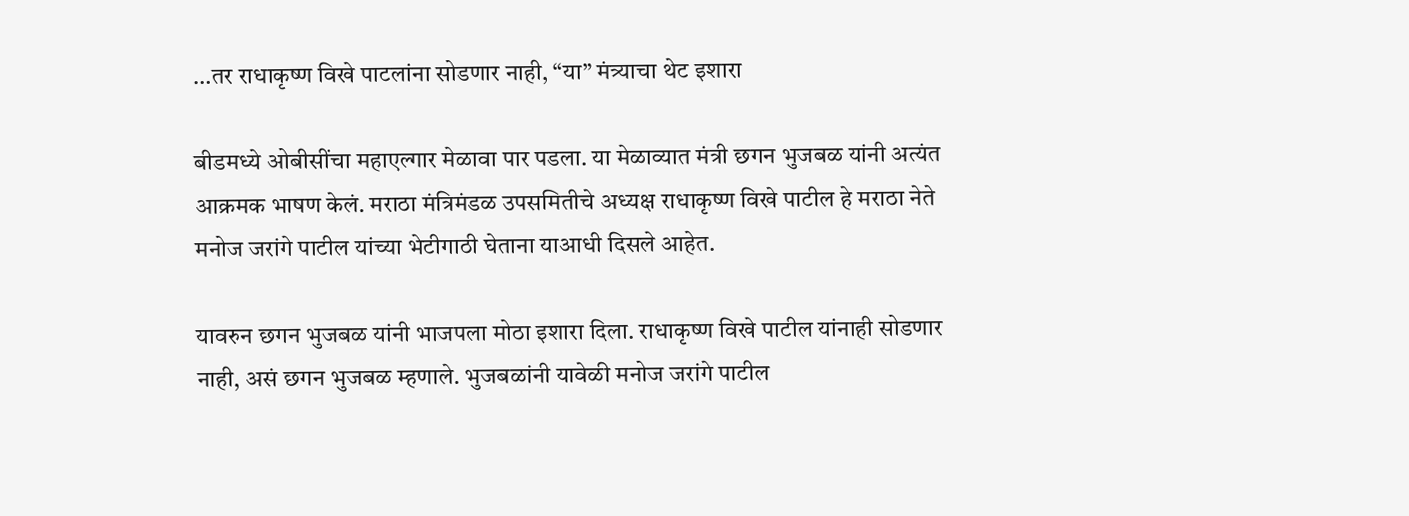…तर राधाकृष्ण विखे पाटलांना सोडणार नाही, “या” मंत्र्याचा थेट इशारा

बीडमध्ये ओबीसींचा महाएल्गार मेळावा पार पडला. या मेळाव्यात मंत्री छगन भुजबळ यांनी अत्यंत आक्रमक भाषण केलं. मराठा मंत्रिमंडळ उपसमितीचे अध्यक्ष राधाकृष्ण विखे पाटील हे मराठा नेते मनोज जरांगे पाटील यांच्या भेटीगाठी घेताना याआधी दिसले आहेत.

यावरुन छगन भुजबळ यांनी भाजपला मोठा इशारा दिला. राधाकृष्ण विखे पाटील यांनाही सोडणार नाही, असं छगन भुजबळ म्हणाले. भुजबळांनी यावेळी मनोज जरांगे पाटील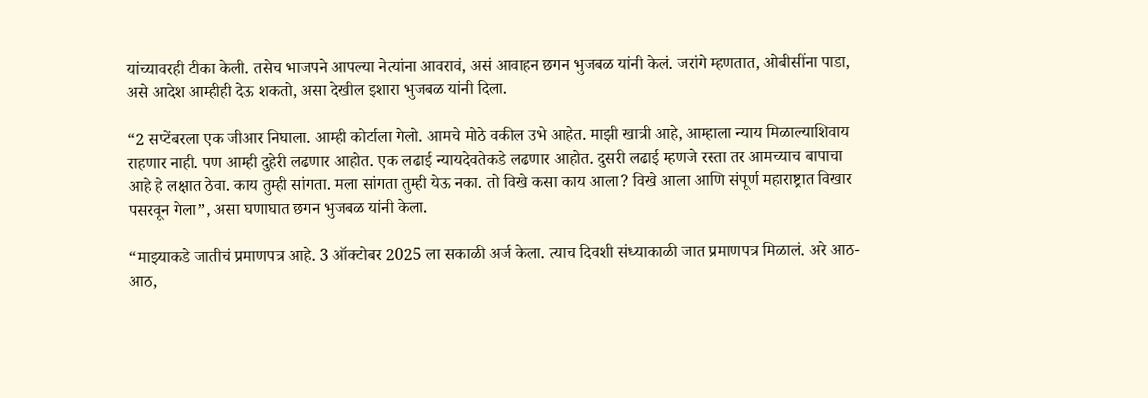यांच्यावरही टीका केली. तसेच भाजपने आपल्या नेत्यांना आवरावं, असं आवाहन छगन भुजबळ यांनी केलं. जरांगे म्हणतात, ओबीसींना पाडा, असे आदेश आम्हीही देऊ शकतो, असा देखील इशारा भुजबळ यांनी दिला.

“2 सप्टेंबरला एक जीआर निघाला. आम्ही कोर्टाला गेलो. आमचे मोठे वकील उभे आहेत. माझी खात्री आहे, आम्हाला न्याय मिळाल्याशिवाय राहणार नाही. पण आम्ही दुहेरी लढणार आहोत. एक लढाई न्यायदेवतेकडे लढणार आहोत. दुसरी लढाई म्हणजे रस्ता तर आमच्याच बापाचा आहे हे लक्षात ठेवा. काय तुम्ही सांगता. मला सांगता तुम्ही येऊ नका. तो विखे कसा काय आला? विखे आला आणि संपूर्ण महाराष्ट्रात विखार पसरवून गेला”, असा घणाघात छगन भुजबळ यांनी केला.

“माझ्याकडे जातीचं प्रमाणपत्र आहे. 3 ऑक्टोबर 2025 ला सकाळी अर्ज केला. त्याच दिवशी संध्याकाळी जात प्रमाणपत्र मिळालं. अरे आठ-आठ,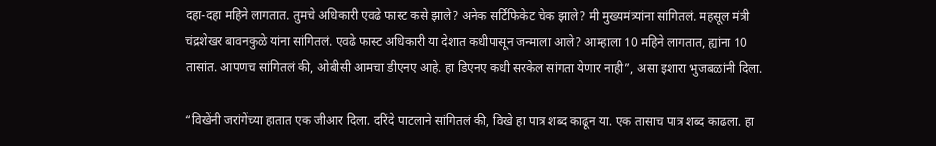दहा-दहा महिने लागतात. तुमचे अधिकारी एवढे फास्ट कसे झाले? अनेक सर्टिफिकेट चेक झाले? मी मुख्यमंत्र्यांना सांगितलं. महसूल मंत्री चंद्रशेखर बावनकुळे यांना सांगितलं. एवढे फास्ट अधिकारी या देशात कधीपासून जन्माला आले? आम्हाला 10 महिने लागतात, ह्यांना 10 तासांत. आपणच सांगितलं की, ओबीसी आमचा डीएनए आहे. हा डिएनए कधी सरकेल सांगता येणार नाही”, असा इशारा भुजबळांनी दिला.

“विखेंनी जरांगेंच्या हातात एक जीआर दिला. दरिंदे पाटलाने सांगितलं की, विखे हा पात्र शब्द काढून या. एक तासाच पात्र शब्द काढला. हा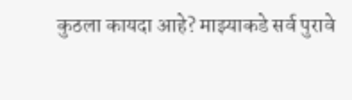कुठला कायदा आहे? माझ्याकडे सर्व पुरावे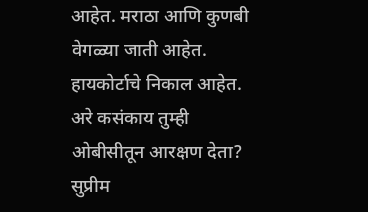आहेत. मराठा आणि कुणबी वेगळ्या जाती आहेत. हायकोर्टाचे निकाल आहेत. अरे कसंकाय तुम्ही ओबीसीतून आरक्षण देता? सुप्रीम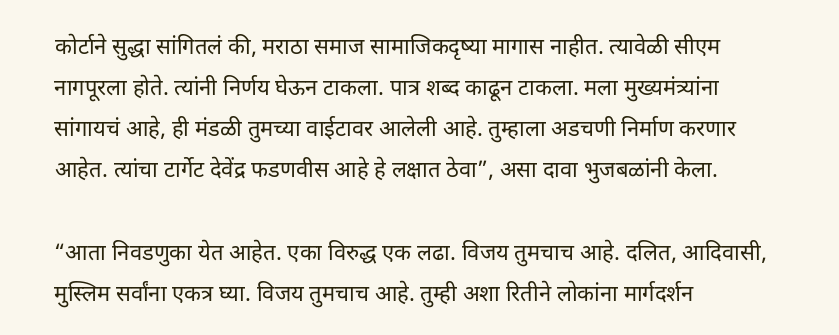कोर्टाने सुद्धा सांगितलं की, मराठा समाज सामाजिकदृष्या मागास नाहीत. त्यावेळी सीएम नागपूरला होते. त्यांनी निर्णय घेऊन टाकला. पात्र शब्द काढून टाकला. मला मुख्यमंत्र्यांना सांगायचं आहे, ही मंडळी तुमच्या वाईटावर आलेली आहे. तुम्हाला अडचणी निर्माण करणार आहेत. त्यांचा टार्गेट देवेंद्र फडणवीस आहे हे लक्षात ठेवा”, असा दावा भुजबळांनी केला.

“आता निवडणुका येत आहेत. एका विरुद्ध एक लढा. विजय तुमचाच आहे. दलित, आदिवासी, मुस्लिम सर्वांना एकत्र घ्या. विजय तुमचाच आहे. तुम्ही अशा रितीने लोकांना मार्गदर्शन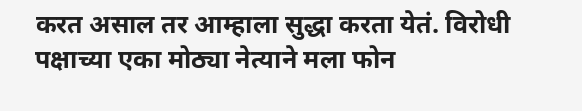करत असाल तर आम्हाला सुद्धा करता येतं. विरोधी पक्षाच्या एका मोठ्या नेत्याने मला फोन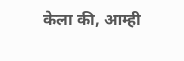केला की, आम्ही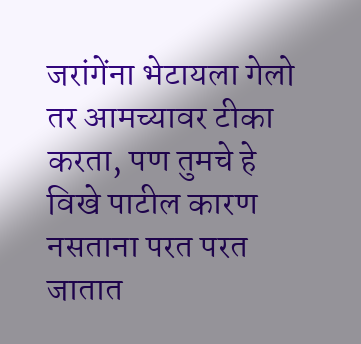जरांगेंना भेटायला गेलो तर आमच्यावर टीका करता, पण तुमचे हे विखे पाटील कारण नसताना परत परत जातात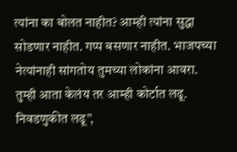त्यांना का बोलत नाहीत? आम्ही त्यांना सुद्धा सोडणार नाहीत. गप्प बसणार नाहीत. भाजपच्या नेत्यांनाही सांगतोय तुमच्या लोकांना आवरा. तुम्ही आता केलंय तर आम्ही कोर्टात लढू. निवडणुकीत लढू”,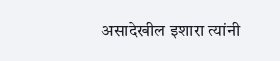असादेखील इशारा त्यांनी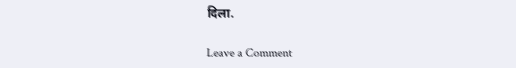दिला.

Leave a Comment